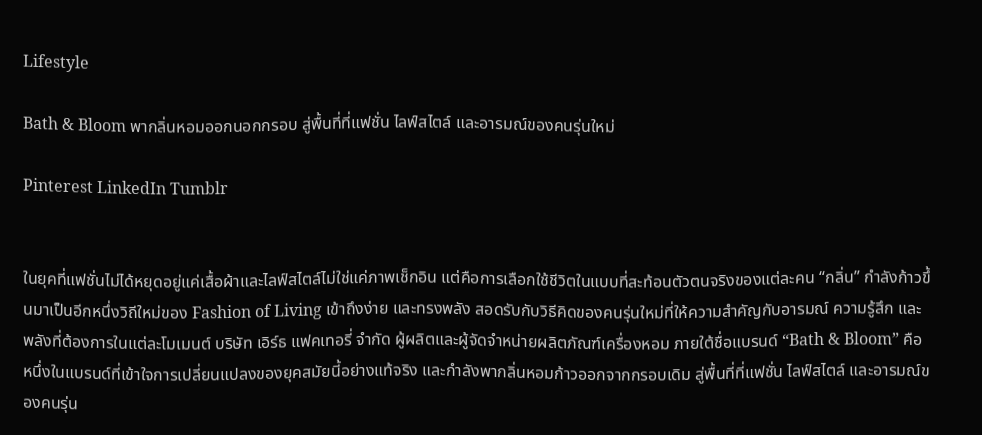Lifestyle

Bath & Bloom พากลิ่นหอมออกนอกกรอบ สู่พื้นที่ที่แฟชั่น ไลฟ์สไตล์ และอารมณ์ของคนรุ่นใหม่

Pinterest LinkedIn Tumblr


ในยุคที่แฟชั่นไม่ได้หยุดอยู่แค่เสื้อผ้าและไลฟ์สไตล์ไม่ใช่แค่ภาพเช็กอิน แต่คือการเลือกใช้ชีวิตในแบบที่สะท้อนตัวตนจริงของแต่ละคน “กลิ่น” กำลังก้าวขึ้นมาเป็นอีกหนึ่งวิถีใหม่ของ Fashion of Living เข้าถึงง่าย และทรงพลัง สอดรับกับวิธีคิดของคนรุ่นใหม่ที่ให้ความสำคัญกับอารมณ์ ความรู้สึก และพลังที่ต้องการในแต่ละโมเมนต์ บริษัท เอิร์ธ แฟคเทอรี่ จำกัด ผู้ผลิตและผู้จัดจำหน่ายผลิตภัณฑ์เครื่องหอม ภายใต้ชื่อแบรนด์ “Bath & Bloom” คือหนึ่งในแบรนด์ที่เข้าใจการเปลี่ยนแปลงของยุคสมัยนี้อย่างแท้จริง และกำลังพากลิ่นหอมก้าวออกจากกรอบเดิม สู่พื้นที่ที่แฟชั่น ไลฟ์สไตล์ และอารมณ์ของคนรุ่น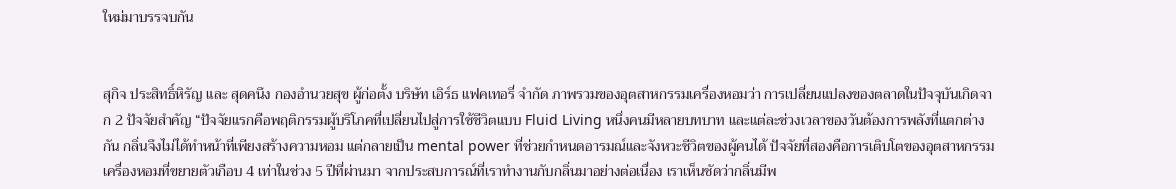ใหม่มาบรรจบกัน


สุกิจ ประสิทธิ์หิรัญ และ สุดคนึง กองอำนวยสุข ผู้ก่อตั้ง บริษัท เอิร์ธ แฟคเทอรี่ จำกัด ภาพรวมของอุตสาหกรรมเครื่องหอมว่า การเปลี่ยนแปลงของตลาดในปัจจุบันเกิดจาก 2 ปัจจัยสำคัญ “ปัจจัยแรกคือพฤติกรรมผู้บริโภคที่เปลี่ยนไปสู่การใช้ชีวิตแบบ Fluid Living หนึ่งคนมีหลายบทบาท และแต่ละช่วงเวลาของวันต้องการพลังที่แตกต่างกัน กลิ่นจึงไม่ได้ทำหน้าที่เพียงสร้างความหอม แต่กลายเป็น mental power ที่ช่วยกำหนดอารมณ์และจังหวะชีวิตของผู้คนได้ ปัจจัยที่สองคือการเติบโตของอุตสาหกรรมเครื่องหอมที่ขยายตัวเกือบ 4 เท่าในช่วง 5 ปีที่ผ่านมา จากประสบการณ์ที่เราทำงานกับกลิ่นมาอย่างต่อเนื่อง เราเห็นชัดว่ากลิ่นมีพ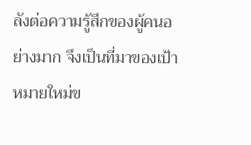ลังต่อความรู้สึกของผู้คนอย่างมาก จึงเป็นที่มาของเป้าหมายใหม่ข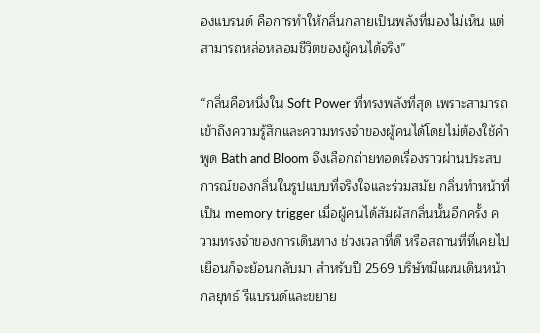องแบรนด์ คือการทำให้กลิ่นกลายเป็นพลังที่มองไม่เห็น แต่สามารถหล่อหลอมชีวิตของผู้คนได้จริง”

“กลิ่นคือหนึ่งใน Soft Power ที่ทรงพลังที่สุด เพราะสามารถเข้าถึงความรู้สึกและความทรงจำของผู้คนได้โดยไม่ต้องใช้คำพูด Bath and Bloom จึงเลือกถ่ายทอดเรื่องราวผ่านประสบการณ์ของกลิ่นในรูปแบบที่จริงใจและร่วมสมัย กลิ่นทำหน้าที่เป็น memory trigger เมื่อผู้คนได้สัมผัสกลิ่นนั้นอีกครั้ง ความทรงจำของการเดินทาง ช่วงเวลาที่ดี หรือสถานที่ที่เคยไปเยือนก็จะย้อนกลับมา สำหรับปี 2569 บริษัทมีแผนเดินหน้ากลยุทธ์ รีแบรนด์และขยาย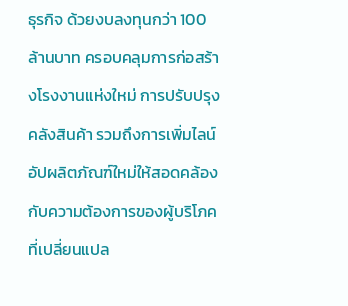ธุรกิจ ด้วยงบลงทุนกว่า 100 ล้านบาท ครอบคลุมการก่อสร้างโรงงานแห่งใหม่ การปรับปรุงคลังสินค้า รวมถึงการเพิ่มไลน์อัปผลิตภัณฑ์ใหม่ให้สอดคล้องกับความต้องการของผู้บริโภคที่เปลี่ยนแปล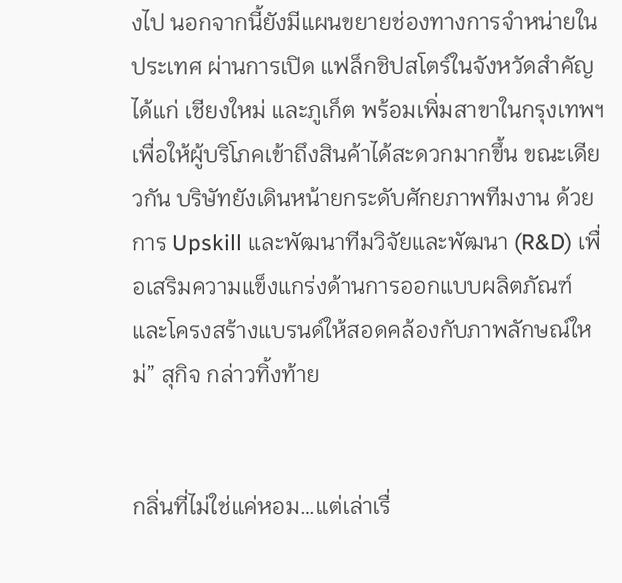งไป นอกจากนี้ยังมีแผนขยายช่องทางการจำหน่ายในประเทศ ผ่านการเปิด แฟล็กชิปสโตร์ในจังหวัดสำคัญ ได้แก่ เชียงใหม่ และภูเก็ต พร้อมเพิ่มสาขาในกรุงเทพฯ เพื่อให้ผู้บริโภคเข้าถึงสินค้าได้สะดวกมากขึ้น ขณะเดียวกัน บริษัทยังเดินหน้ายกระดับศักยภาพทีมงาน ด้วยการ Upskill และพัฒนาทีมวิจัยและพัฒนา (R&D) เพื่อเสริมความแข็งแกร่งด้านการออกแบบผลิตภัณฑ์และโครงสร้างแบรนด์ให้สอดคล้องกับภาพลักษณ์ใหม่” สุกิจ กล่าวทิ้งท้าย


กลิ่นที่ไม่ใช่แค่หอม…แต่เล่าเรื่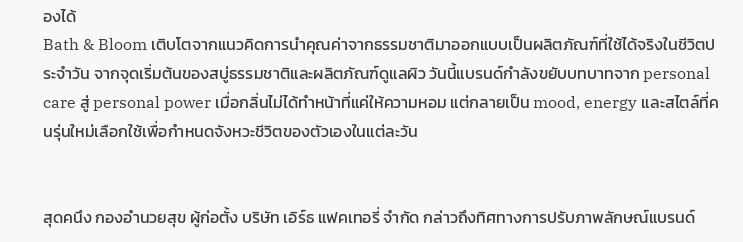องได้
Bath & Bloom เติบโตจากแนวคิดการนำคุณค่าจากธรรมชาติมาออกแบบเป็นผลิตภัณฑ์ที่ใช้ได้จริงในชีวิตประจำวัน จากจุดเริ่มต้นของสบู่ธรรมชาติและผลิตภัณฑ์ดูแลผิว วันนี้แบรนด์กำลังขยับบทบาทจาก personal care สู่ personal power เมื่อกลิ่นไม่ได้ทำหน้าที่แค่ให้ความหอม แต่กลายเป็น mood, energy และสไตล์ที่คนรุ่นใหม่เลือกใช้เพื่อกำหนดจังหวะชีวิตของตัวเองในแต่ละวัน


สุดคนึง กองอำนวยสุข ผู้ก่อตั้ง บริษัท เอิร์ธ แฟคเทอรี่ จำกัด กล่าวถึงทิศทางการปรับภาพลักษณ์แบรนด์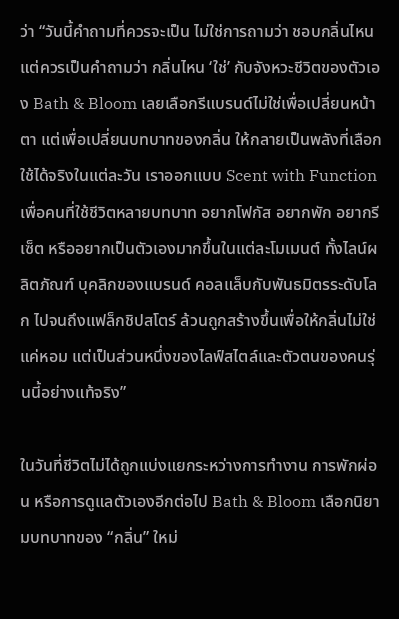ว่า “วันนี้คำถามที่ควรจะเป็น ไม่ใช่การถามว่า ชอบกลิ่นไหน แต่ควรเป็นคำถามว่า กลิ่นไหน ‘ใช่’ กับจังหวะชีวิตของตัวเอง Bath & Bloom เลยเลือกรีแบรนด์ไม่ใช่เพื่อเปลี่ยนหน้าตา แต่เพื่อเปลี่ยนบทบาทของกลิ่น ให้กลายเป็นพลังที่เลือกใช้ได้จริงในแต่ละวัน เราออกแบบ Scent with Function เพื่อคนที่ใช้ชีวิตหลายบทบาท อยากโฟกัส อยากพัก อยากรีเซ็ต หรืออยากเป็นตัวเองมากขึ้นในแต่ละโมเมนต์ ทั้งไลน์ผลิตภัณฑ์ บุคลิกของแบรนด์ คอลแล็บกับพันธมิตรระดับโลก ไปจนถึงแฟล็กชิปสโตร์ ล้วนถูกสร้างขึ้นเพื่อให้กลิ่นไม่ใช่แค่หอม แต่เป็นส่วนหนึ่งของไลฟ์สไตล์และตัวตนของคนรุ่นนี้อย่างแท้จริง”

ในวันที่ชีวิตไม่ได้ถูกแบ่งแยกระหว่างการทำงาน การพักผ่อน หรือการดูแลตัวเองอีกต่อไป Bath & Bloom เลือกนิยามบทบาทของ “กลิ่น” ใหม่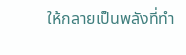ให้กลายเป็นพลังที่ทำ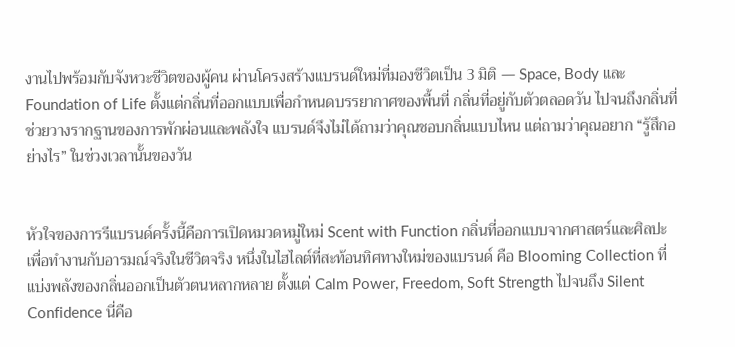งานไปพร้อมกับจังหวะชีวิตของผู้คน ผ่านโครงสร้างแบรนด์ใหม่ที่มองชีวิตเป็น 3 มิติ — Space, Body และ Foundation of Life ตั้งแต่กลิ่นที่ออกแบบเพื่อกำหนดบรรยากาศของพื้นที่ กลิ่นที่อยู่กับตัวตลอดวัน ไปจนถึงกลิ่นที่ช่วยวางรากฐานของการพักผ่อนและพลังใจ แบรนด์จึงไม่ได้ถามว่าคุณชอบกลิ่นแบบไหน แต่ถามว่าคุณอยาก “รู้สึกอย่างไร” ในช่วงเวลานั้นของวัน


หัวใจของการรีแบรนด์ครั้งนี้คือการเปิดหมวดหมู่ใหม่ Scent with Function กลิ่นที่ออกแบบจากศาสตร์และศิลปะ เพื่อทำงานกับอารมณ์จริงในชีวิตจริง หนึ่งในไฮไลต์ที่สะท้อนทิศทางใหม่ของแบรนด์ คือ Blooming Collection ที่แบ่งพลังของกลิ่นออกเป็นตัวตนหลากหลาย ตั้งแต่ Calm Power, Freedom, Soft Strength ไปจนถึง Silent Confidence นี่คือ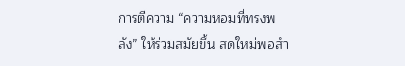การตีความ “ความหอมที่ทรงพลัง” ให้ร่วมสมัยขึ้น สดใหม่พอสำ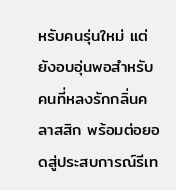หรับคนรุ่นใหม่ แต่ยังอบอุ่นพอสำหรับคนที่หลงรักกลิ่นคลาสสิก พร้อมต่อยอดสู่ประสบการณ์รีเท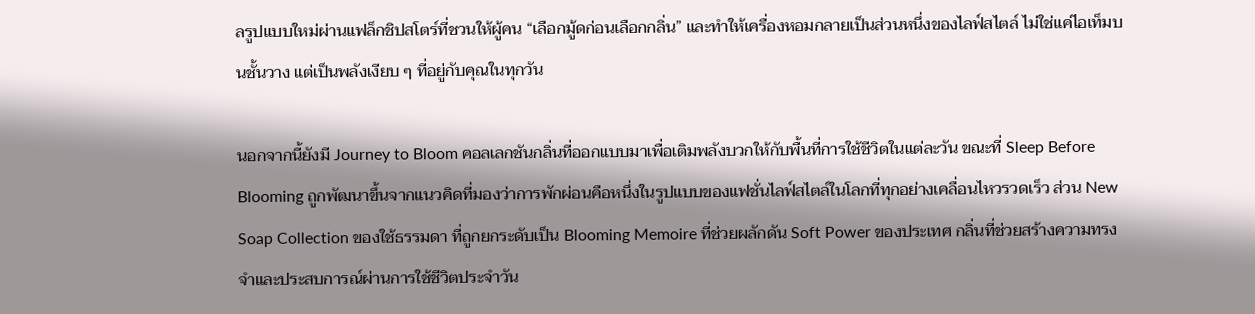ลรูปแบบใหม่ผ่านแฟล็กชิปสโตร์ที่ชวนให้ผู้คน “เลือกมู้ดก่อนเลือกกลิ่น” และทำให้เครื่องหอมกลายเป็นส่วนหนึ่งของไลฟ์สไตล์ ไม่ใช่แค่ไอเท็มบนชั้นวาง แต่เป็นพลังเงียบ ๆ ที่อยู่กับคุณในทุกวัน

นอกจากนี้ยังมี Journey to Bloom คอลเลกชันกลิ่นที่ออกแบบมาเพื่อเติมพลังบวกให้กับพื้นที่การใช้ชีวิตในแต่ละวัน ขณะที่ Sleep Before Blooming ถูกพัฒนาขึ้นจากแนวคิดที่มองว่าการพักผ่อนคือหนึ่งในรูปแบบของแฟชั่นไลฟ์สไตล์ในโลกที่ทุกอย่างเคลื่อนไหวรวดเร็ว ส่วน New Soap Collection ของใช้ธรรมดา ที่ถูกยกระดับเป็น Blooming Memoire ที่ช่วยผลักดัน Soft Power ของประเทศ กลิ่นที่ช่วยสร้างความทรงจำและประสบการณ์ผ่านการใช้ชีวิตประจำวัน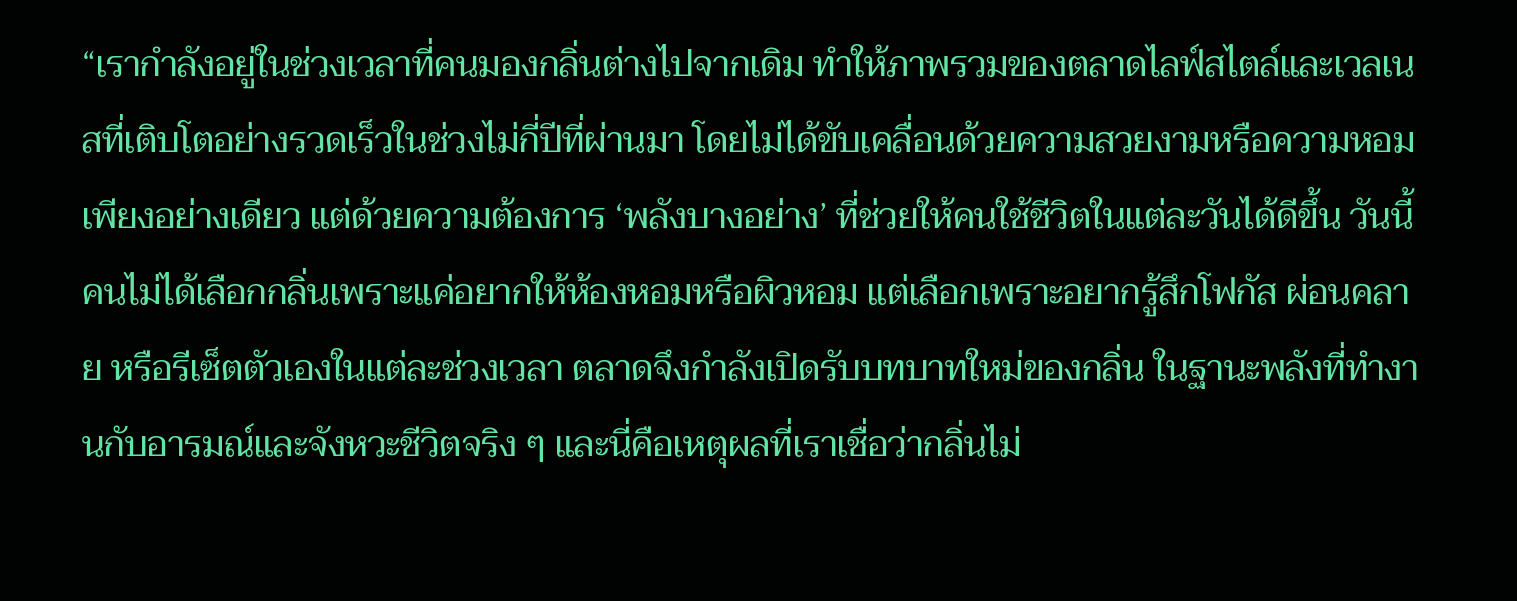“เรากำลังอยู่ในช่วงเวลาที่คนมองกลิ่นต่างไปจากเดิม ทำให้ภาพรวมของตลาดไลฟ์สไตล์และเวลเนสที่เติบโตอย่างรวดเร็วในช่วงไม่กี่ปีที่ผ่านมา โดยไม่ได้ขับเคลื่อนด้วยความสวยงามหรือความหอมเพียงอย่างเดียว แต่ด้วยความต้องการ ‘พลังบางอย่าง’ ที่ช่วยให้คนใช้ชีวิตในแต่ละวันได้ดีขึ้น วันนี้คนไม่ได้เลือกกลิ่นเพราะแค่อยากให้ห้องหอมหรือผิวหอม แต่เลือกเพราะอยากรู้สึกโฟกัส ผ่อนคลาย หรือรีเซ็ตตัวเองในแต่ละช่วงเวลา ตลาดจึงกำลังเปิดรับบทบาทใหม่ของกลิ่น ในฐานะพลังที่ทำงานกับอารมณ์และจังหวะชีวิตจริง ๆ และนี่คือเหตุผลที่เราเชื่อว่ากลิ่นไม่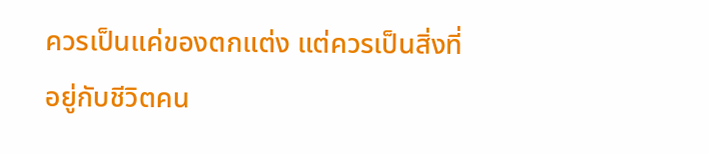ควรเป็นแค่ของตกแต่ง แต่ควรเป็นสิ่งที่อยู่กับชีวิตคน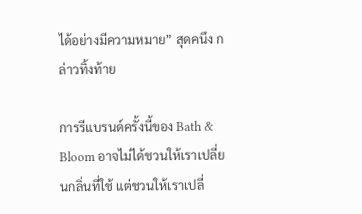ได้อย่างมีความหมาย” สุดคนึง กล่าวทิ้งท้าย

การรีแบรนด์ครั้งนี้ของ Bath & Bloom อาจไม่ได้ชวนให้เราเปลี่ยนกลิ่นที่ใช้ แต่ชวนให้เราเปลี่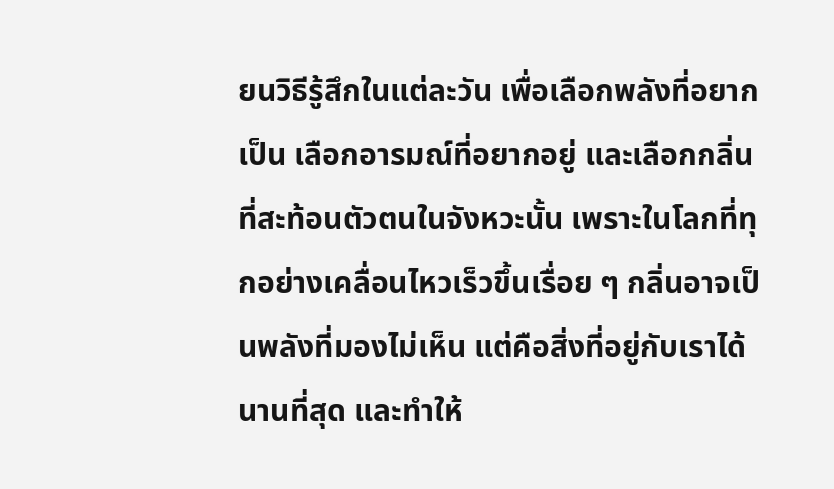ยนวิธีรู้สึกในแต่ละวัน เพื่อเลือกพลังที่อยากเป็น เลือกอารมณ์ที่อยากอยู่ และเลือกกลิ่นที่สะท้อนตัวตนในจังหวะนั้น เพราะในโลกที่ทุกอย่างเคลื่อนไหวเร็วขึ้นเรื่อย ๆ กลิ่นอาจเป็นพลังที่มองไม่เห็น แต่คือสิ่งที่อยู่กับเราได้นานที่สุด และทำให้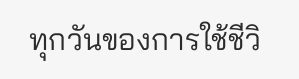ทุกวันของการใช้ชีวิ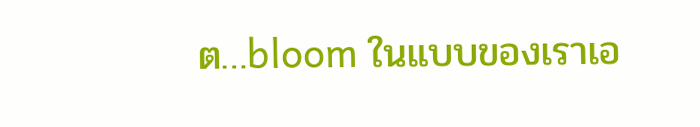ต…bloom ในแบบของเราเอ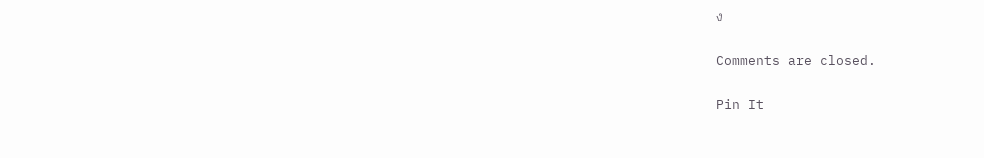ง

Comments are closed.

Pin It